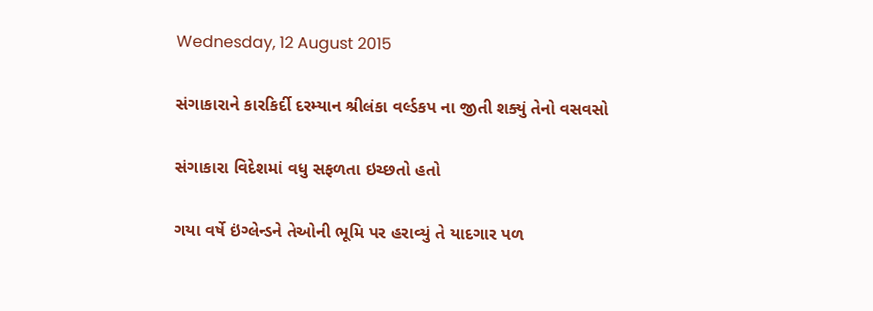Wednesday, 12 August 2015

સંગાકારાને કારકિર્દી દરમ્યાન શ્રીલંકા વર્લ્ડકપ ના જીતી શક્યું તેનો વસવસો

સંગાકારા વિદેશમાં વધુ સફળતા ઇચ્છતો હતો

ગયા વર્ષે ઇંગ્લેન્ડને તેઓની ભૂમિ પર હરાવ્યું તે યાદગાર પળ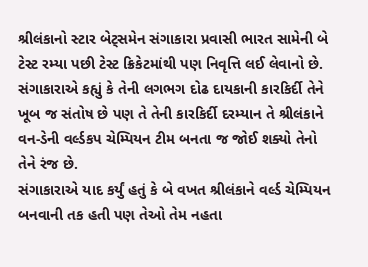શ્રીલંકાનો સ્ટાર બેટ્સમેન સંગાકારા પ્રવાસી ભારત સામેની બે ટેસ્ટ રમ્યા પછી ટેસ્ટ ક્રિકેટમાંથી પણ નિવૃત્તિ લઈ લેવાનો છે. સંગાકારાએ કહ્યું કે તેની લગભગ દોઢ દાયકાની કારકિર્દી તેને ખૂબ જ સંતોષ છે પણ તે તેની કારકિર્દી દરમ્યાન તે શ્રીલંકાને વન-ડેની વર્લ્ડકપ ચેમ્પિયન ટીમ બનતા જ જોઈ શક્યો તેનો તેને રંજ છે.
સંગાકારાએ યાદ કર્યું હતું કે બે વખત શ્રીલંકાને વર્લ્ડ ચેમ્પિયન બનવાની તક હતી પણ તેઓ તેમ નહતા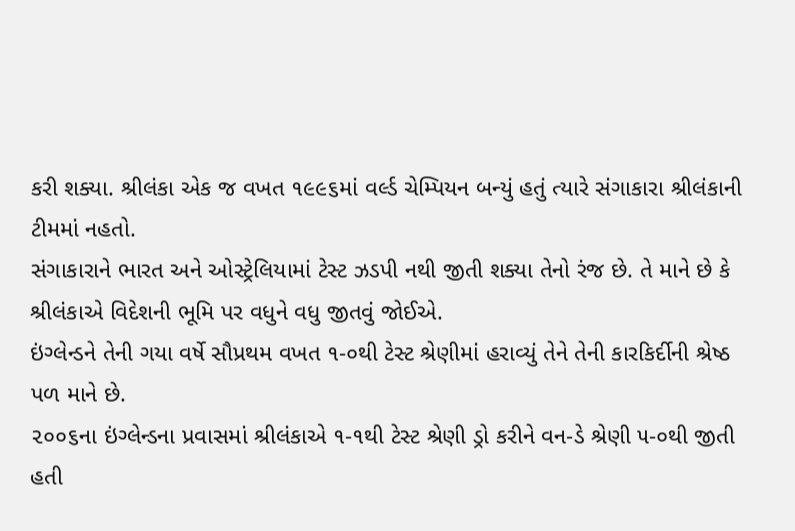કરી શક્યા. શ્રીલંકા એક જ વખત ૧૯૯૬માં વર્લ્ડ ચેમ્પિયન બન્યું હતું ત્યારે સંગાકારા શ્રીલંકાની ટીમમાં નહતો.
સંગાકારાને ભારત અને ઓસ્ટ્રેલિયામાં ટેસ્ટ ઝડપી નથી જીતી શક્યા તેનો રંજ છે. તે માને છે કે શ્રીલંકાએ વિદેશની ભૂમિ પર વધુને વધુ જીતવું જોઈએ.
ઇંગ્લેન્ડને તેની ગયા વર્ષે સૌપ્રથમ વખત ૧-૦થી ટેસ્ટ શ્રેણીમાં હરાવ્યું તેને તેની કારકિર્દીની શ્રેષ્ઠ પળ માને છે.
૨૦૦૬ના ઇંગ્લેન્ડના પ્રવાસમાં શ્રીલંકાએ ૧-૧થી ટેસ્ટ શ્રેણી ડ્રો કરીને વન-ડે શ્રેણી ૫-૦થી જીતી હતી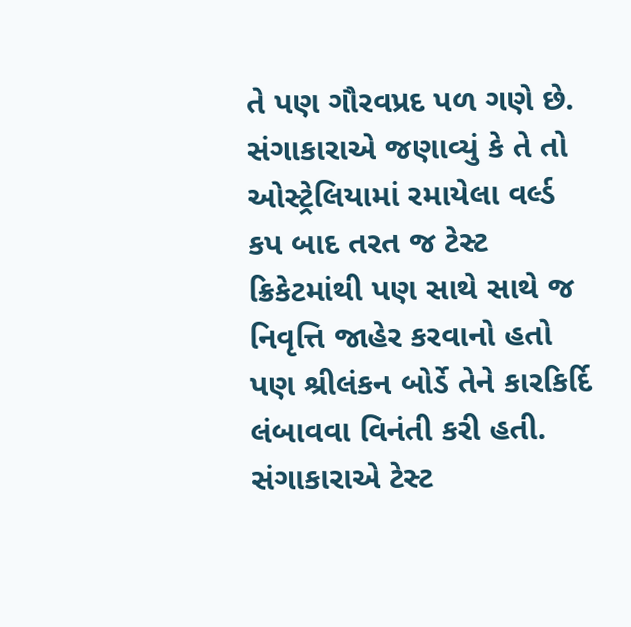તે પણ ગૌરવપ્રદ પળ ગણે છે.
સંગાકારાએ જણાવ્યું કે તે તો ઓસ્ટ્રેલિયામાં રમાયેલા વર્લ્ડ કપ બાદ તરત જ ટેસ્ટ ક્રિકેટમાંથી પણ સાથે સાથે જ નિવૃત્તિ જાહેર કરવાનો હતો પણ શ્રીલંકન બોર્ડે તેને કારકિર્દિ લંબાવવા વિનંતી કરી હતી. સંગાકારાએ ટેસ્ટ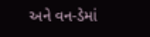અને વન-ડેમાં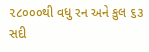૨૮૦૦૦થી વધુ રન અને કુલ ૬૩ સદી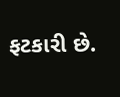ફટકારી છે.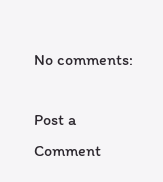No comments:

Post a Comment